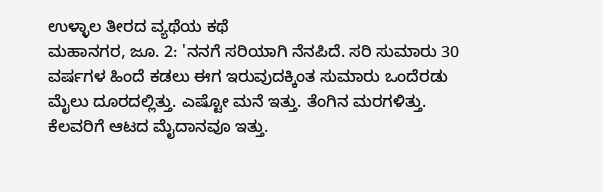ಉಳ್ಳಾಲ ತೀರದ ವ್ಯಥೆಯ ಕಥೆ
ಮಹಾನಗರ, ಜೂ. 2: 'ನನಗೆ ಸರಿಯಾಗಿ ನೆನಪಿದೆ. ಸರಿ ಸುಮಾರು 30 ವರ್ಷಗಳ ಹಿಂದೆ ಕಡಲು ಈಗ ಇರುವುದಕ್ಕಿಂತ ಸುಮಾರು ಒಂದೆರಡು ಮೈಲು ದೂರದಲ್ಲಿತ್ತು. ಎಷ್ಟೋ ಮನೆ ಇತ್ತು. ತೆಂಗಿನ ಮರಗಳಿತ್ತು. ಕೆಲವರಿಗೆ ಆಟದ ಮೈದಾನವೂ ಇತ್ತು.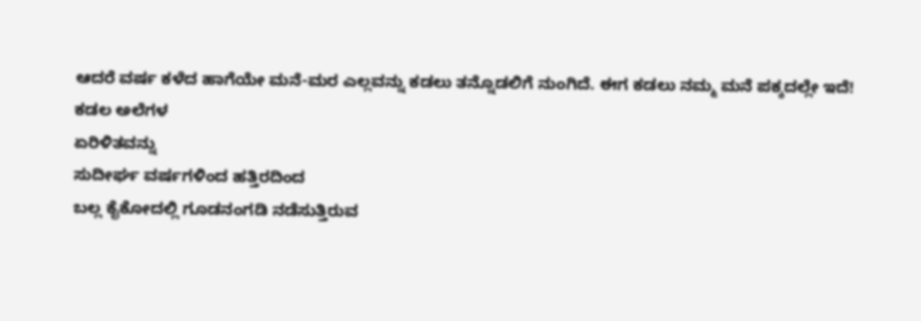ಆದರೆ ವರ್ಷ ಕಳೆದ ಹಾಗೆಯೇ ಮನೆ-ಮರ ಎಲ್ಲವನ್ನು ಕಡಲು ತನ್ನೊಡಲಿಗೆ ನುಂಗಿದೆ. ಈಗ ಕಡಲು ನಮ್ಮ ಮನೆ ಪಕ್ಕದಲ್ಲೇ ಇದೆ!
ಕಡಲ ಅಲೆಗಳ
ಏರಿಳಿತವನ್ನು
ಸುದೀರ್ಘ ವರ್ಷಗಳಿಂದ ಹತ್ತಿರದಿಂದ
ಬಲ್ಲ ಕೈಕೋದಲ್ಲಿ ಗೂಡನಂಗಡಿ ನಡೆಸುತ್ತಿರುವ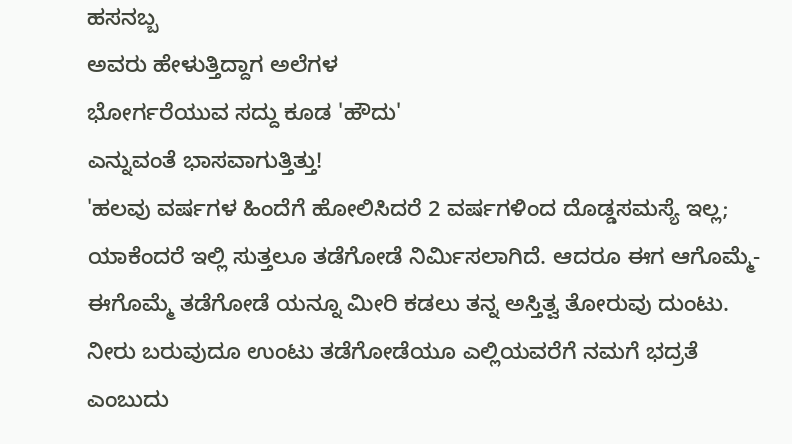ಹಸನಬ್ಬ
ಅವರು ಹೇಳುತ್ತಿದ್ದಾಗ ಅಲೆಗಳ
ಭೋರ್ಗರೆಯುವ ಸದ್ದು ಕೂಡ 'ಹೌದು'
ಎನ್ನುವಂತೆ ಭಾಸವಾಗುತ್ತಿತ್ತು!
'ಹಲವು ವರ್ಷಗಳ ಹಿಂದೆಗೆ ಹೋಲಿಸಿದರೆ 2 ವರ್ಷಗಳಿಂದ ದೊಡ್ಡಸಮಸ್ಯೆ ಇಲ್ಲ; ಯಾಕೆಂದರೆ ಇಲ್ಲಿ ಸುತ್ತಲೂ ತಡೆಗೋಡೆ ನಿರ್ಮಿಸಲಾಗಿದೆ. ಆದರೂ ಈಗ ಆಗೊಮ್ಮೆ-ಈಗೊಮ್ಮೆ ತಡೆಗೋಡೆ ಯನ್ನೂ ಮೀರಿ ಕಡಲು ತನ್ನ ಅಸ್ತಿತ್ವ ತೋರುವು ದುಂಟು. ನೀರು ಬರುವುದೂ ಉಂಟು ತಡೆಗೋಡೆಯೂ ಎಲ್ಲಿಯವರೆಗೆ ನಮಗೆ ಭದ್ರತೆ ಎಂಬುದು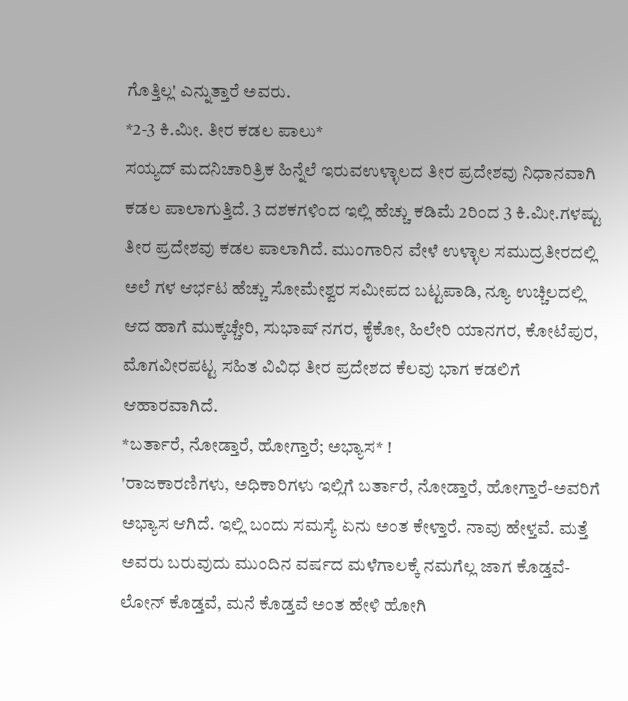ಗೊತ್ತಿಲ್ಲ' ಎನ್ನುತ್ತಾರೆ ಅವರು.
*2-3 ಕಿ.ಮೀ. ತೀರ ಕಡಲ ಪಾಲು*
ಸಯ್ಯದ್ ಮದನಿಚಾರಿತ್ರಿಕ ಹಿನ್ನೆಲೆ ಇರುವಉಳ್ಳಾಲದ ತೀರ ಪ್ರದೇಶವು ನಿಧಾನವಾಗಿ ಕಡಲ ಪಾಲಾಗುತ್ತಿದೆ. 3 ದಶಕಗಳಿಂದ ಇಲ್ಲಿ ಹೆಚ್ಚು ಕಡಿಮೆ 2ರಿಂದ 3 ಕಿ.ಮೀ.ಗಳಷ್ಟು ತೀರ ಪ್ರದೇಶವು ಕಡಲ ಪಾಲಾಗಿದೆ. ಮುಂಗಾರಿನ ವೇಳೆ ಉಳ್ಳಾಲ ಸಮುದ್ರತೀರದಲ್ಲಿ ಅಲೆ ಗಳ ಆರ್ಭಟ ಹೆಚ್ಚು ಸೋಮೇಶ್ವರ ಸಮೀಪದ ಬಟ್ಟಪಾಡಿ, ನ್ಯೂ ಉಚ್ಚಿಲದಲ್ಲಿ ಆದ ಹಾಗೆ ಮುಕ್ಕಚ್ಚೇರಿ, ಸುಭಾಷ್ ನಗರ, ಕೈಕೋ, ಹಿಲೇರಿ ಯಾನಗರ, ಕೋಟೆಪುರ, ಮೊಗವೀರಪಟ್ಟ ಸಹಿತ ವಿವಿಧ ತೀರ ಪ್ರದೇಶದ ಕೆಲವು ಭಾಗ ಕಡಲಿಗೆ ಆಹಾರವಾಗಿದೆ.
*ಬರ್ತಾರೆ, ನೋಡ್ತಾರೆ, ಹೋಗ್ತಾರೆ; ಅಭ್ಯಾಸ* !
'ರಾಜಕಾರಣಿಗಳು, ಅಧಿಕಾರಿಗಳು ಇಲ್ಲಿಗೆ ಬರ್ತಾರೆ, ನೋಡ್ತಾರೆ, ಹೋಗ್ತಾರೆ-ಅವರಿಗೆ ಅಭ್ಯಾಸ ಆಗಿದೆ. ಇಲ್ಲಿ ಬಂದು ಸಮಸ್ಯೆ ಏನು ಅಂತ ಕೇಳ್ತಾರೆ. ನಾವು ಹೇಳ್ತವೆ. ಮತ್ತೆ ಅವರು ಬರುವುದು ಮುಂದಿನ ವರ್ಷದ ಮಳೆಗಾಲಕ್ಕೆ ನಮಗೆಲ್ಲ ಜಾಗ ಕೊಡ್ತವೆ-ಲೋನ್ ಕೊಡ್ತವೆ, ಮನೆ ಕೊಡ್ತವೆ ಅಂತ ಹೇಳಿ ಹೋಗಿ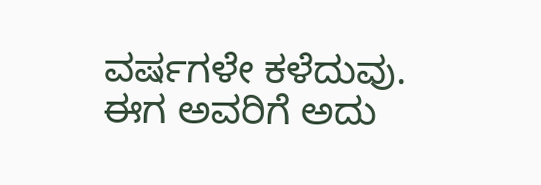ವರ್ಷಗಳೇ ಕಳೆದುವು. ಈಗ ಅವರಿಗೆ ಅದು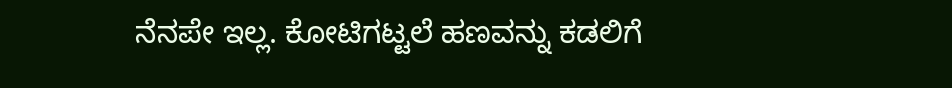ನೆನಪೇ ಇಲ್ಲ. ಕೋಟಿಗಟ್ಟಲೆ ಹಣವನ್ನು ಕಡಲಿಗೆ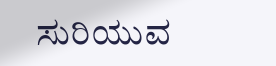ಸುರಿಯುವ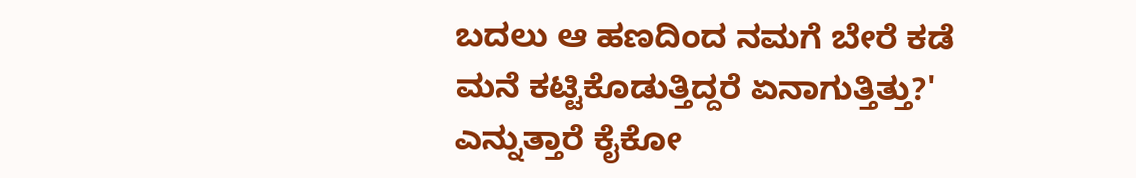ಬದಲು ಆ ಹಣದಿಂದ ನಮಗೆ ಬೇರೆ ಕಡೆ ಮನೆ ಕಟ್ಟಿಕೊಡುತ್ತಿದ್ದರೆ ಏನಾಗುತ್ತಿತ್ತು?' ಎನ್ನುತ್ತಾರೆ ಕೈಕೋ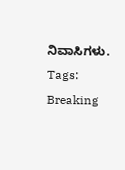ನಿವಾಸಿಗಳು.
Tags:
Breaking